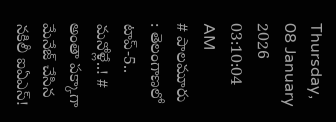Thursday, 08 January 2026 03:10:04 AM
# పాలమూరు : తెలంగాణలో టాప్-5.. మనోళ్లే..! # అంతా పక్కాగా మేనేజ్ చేసిన నకిలీ ఐఏఎస్!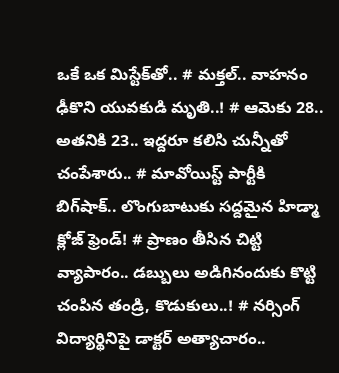ఒకే ఒక మిస్టేక్‌తో.. # మక్తల్.. వాహనం ఢీకొని యువకుడి మృతి..! # ఆమెకు 28.. అతనికి 23.. ఇద్దరూ కలిసి చున్నీతో చంపేశారు.. # మావోయిస్ట్‌ పార్టీకి బిగ్‌షాక్.. లొంగుబాటుకు సద్దమైన హిడ్మా క్లోజ్ ఫ్రెండ్! # ప్రాణం తీసిన చిట్టి వ్యాపారం.. డబ్బులు అడిగినందుకు కొట్టి చంపిన తండ్రి, కొడుకులు..! # నర్సింగ్ విద్యార్థినిపై డాక్టర్ అత్యాచారం..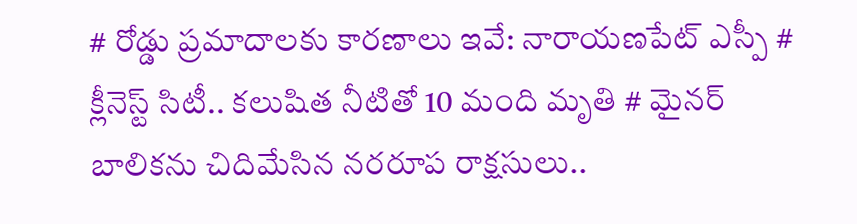# రోడ్డు ప్రమాదాలకు కారణాలు ఇవే: నారాయణపేట్ ఎస్పీ # క్లీనెస్ట్ సిటీ.. కలుషిత నీటితో 10 మంది మృతి # మైనర్ బాలికను చిదిమేసిన నరరూప రాక్షసులు..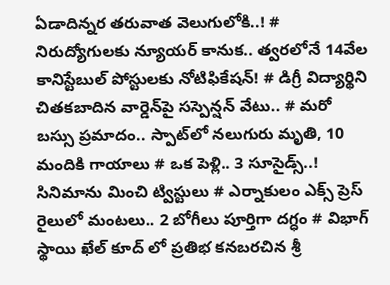ఏడాదిన్నర తరువాత వెలుగులోకి..! # నిరుద్యోగులకు న్యూయర్ కానుక.. త్వరలోనే 14వేల కానిస్టేబుల్‌ పోస్టులకు నోటిఫికేషన్! # డిగ్రీ విద్యార్థిని చితకబాదిన వార్డెన్‌పై సస్పెన్షన్‌ వేటు.. # మరో బస్సు ప్రమాదం.. స్పాట్‌లో నలుగురు మృతి, 10 మందికి గాయాలు # ఒక పెళ్లి.. 3 సూసైడ్స్..! సినిమాను మించి ట్విస్టులు # ఎర్నాకులం ఎక్స్ ప్రెస్‌ రైలులో మంటలు.. 2 బోగీలు పూర్తిగా దగ్ధం # విభాగ్ స్థాయి ఖేల్ కూద్ లో ప్రతిభ కనబరచిన శ్రీ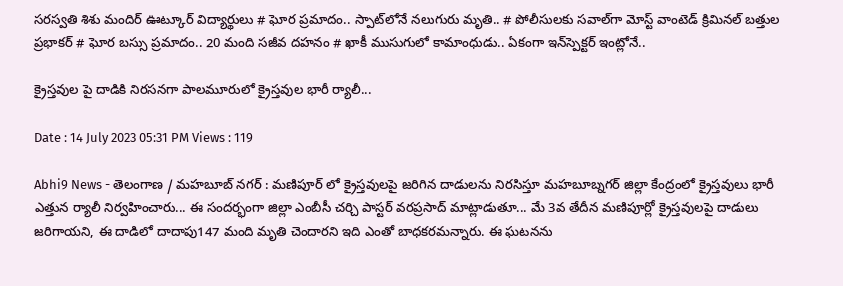సరస్వతి శిశు మందిర్ ఊట్కూర్ విద్యార్థులు # ఘోర ప్రమాదం.. స్పాట్‌లోనే నలుగురు మృతి.. # పోలీసులకు సవాల్‌గా మోస్ట్ వాంటెడ్ క్రిమినల్‌ బత్తుల ప్రభాకర్ # ఘోర బస్సు ప్రమాదం.. 20 మంది సజీవ దహనం # ఖాకీ ముసుగులో కామాంధుడు.. ఏకంగా ఇన్‌స్పెక్టర్ ఇంట్లోనే..

క్రైస్తవుల పై దాడికి నిరసనగా పాలమూరులో క్రైస్తవుల భారీ ర్యాలీ...

Date : 14 July 2023 05:31 PM Views : 119

Abhi9 News - తెలంగాణ / మహబూబ్ నగర్ : మణిపూర్ లో క్రైస్తవులపై జరిగిన దాడులను నిరసిస్తూ మహబూబ్నగర్ జిల్లా కేంద్రంలో క్రైస్తవులు భారీ ఎత్తున ర్యాలీ నిర్వహించారు... ఈ సందర్భంగా జిల్లా ఎంబీసీ చర్చి పాస్టర్ వరప్రసాద్ మాట్లాడుతూ... మే 3వ తేదీన మణిపూర్లో క్రైస్తవులపై దాడులు జరిగాయని, ఈ దాడిలో దాదాపు147 మంది మృతి చెందారని ఇది ఎంతో బాధకరమన్నారు. ఈ ఘటనను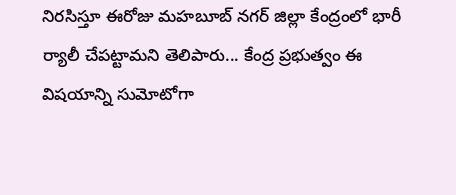నిరసిస్తూ ఈరోజు మహబూబ్ నగర్ జిల్లా కేంద్రంలో భారీ ర్యాలీ చేపట్టామని తెలిపారు... కేంద్ర ప్రభుత్వం ఈ విషయాన్ని సుమోటోగా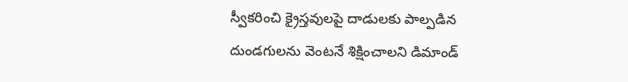స్వీకరించి క్రైస్తవులపై దాడులకు పాల్పడిన దుండగులను వెంటనే శిక్షించాలని డిమాండ్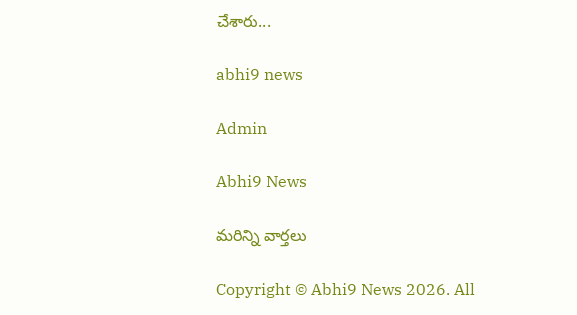చేశారు...

abhi9 news

Admin

Abhi9 News

మరిన్ని వార్తలు

Copyright © Abhi9 News 2026. All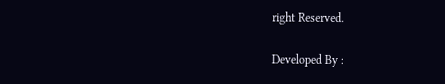right Reserved.

Developed By :